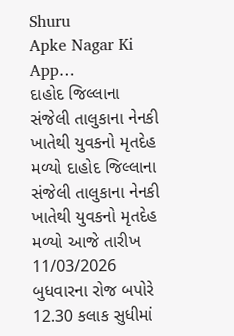Shuru
Apke Nagar Ki App…
દાહોદ જિલ્લાના સંજેલી તાલુકાના નેનકી ખાતેથી યુવકનો મૃતદેહ મળ્યો દાહોદ જિલ્લાના સંજેલી તાલુકાના નેનકી ખાતેથી યુવકનો મૃતદેહ મળ્યો આજે તારીખ 11/03/2026 બુધવારના રોજ બપોરે 12.30 કલાક સુધીમાં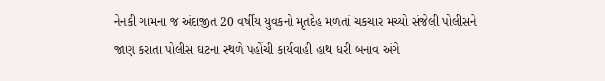નેનકી ગામના જ અંદાજીત 20 વર્ષીય યુવકનો મૃતદેહ મળતાં ચકચાર મચ્યો સંજેલી પોલીસને જાણ કરાતા પોલીસ ઘટના સ્થળે પહોંચી કાર્યવાહી હાથ ધરી બનાવ અંગે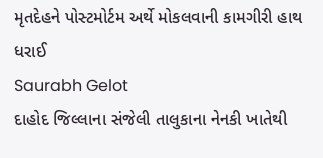મૃતદેહને પોસ્ટમોર્ટમ અર્થે મોકલવાની કામગીરી હાથ ધરાઈ
Saurabh Gelot
દાહોદ જિલ્લાના સંજેલી તાલુકાના નેનકી ખાતેથી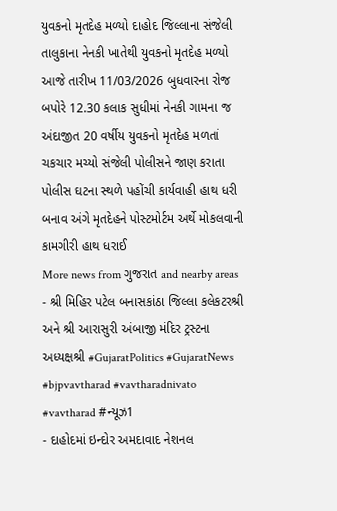યુવકનો મૃતદેહ મળ્યો દાહોદ જિલ્લાના સંજેલી તાલુકાના નેનકી ખાતેથી યુવકનો મૃતદેહ મળ્યો આજે તારીખ 11/03/2026 બુધવારના રોજ બપોરે 12.30 કલાક સુધીમાં નેનકી ગામના જ અંદાજીત 20 વર્ષીય યુવકનો મૃતદેહ મળતાં ચકચાર મચ્યો સંજેલી પોલીસને જાણ કરાતા પોલીસ ઘટના સ્થળે પહોંચી કાર્યવાહી હાથ ધરી બનાવ અંગે મૃતદેહને પોસ્ટમોર્ટમ અર્થે મોકલવાની કામગીરી હાથ ધરાઈ
More news from ગુજરાત and nearby areas
- શ્રી મિહિર પટેલ બનાસકાંઠા જિલ્લા કલેકટરશ્રી અને શ્રી આરાસુરી અંબાજી મંદિર ટ્રસ્ટના અધ્યક્ષશ્રી #GujaratPolitics #GujaratNews #bjpvavtharad #vavtharadnivato #vavtharad #ન્યૂઝ1
- દાહોદમાં ઇન્દોર અમદાવાદ નેશનલ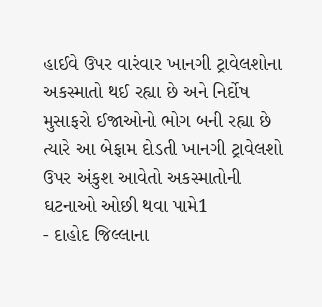હાઈવે ઉપર વારંવાર ખાનગી ટ્રાવેલશોના અકસ્માતો થઈ રહ્યા છે અને નિર્દોષ મુસાફરો ઈજાઓનો ભોગ બની રહ્યા છે ત્યારે આ બેફામ દોડતી ખાનગી ટ્રાવેલશો ઉપર અંકુશ આવેતો અકસ્માતોની ઘટનાઓ ઓછી થવા પામે1
- દાહોદ જિલ્લાના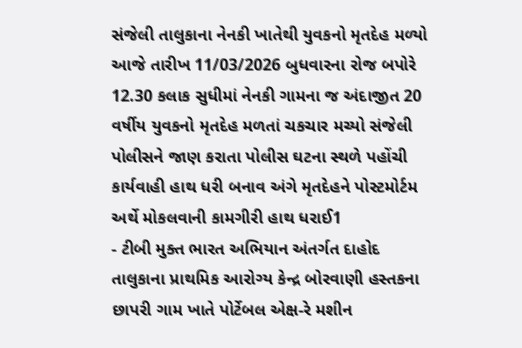સંજેલી તાલુકાના નેનકી ખાતેથી યુવકનો મૃતદેહ મળ્યો આજે તારીખ 11/03/2026 બુધવારના રોજ બપોરે 12.30 કલાક સુધીમાં નેનકી ગામના જ અંદાજીત 20 વર્ષીય યુવકનો મૃતદેહ મળતાં ચકચાર મચ્યો સંજેલી પોલીસને જાણ કરાતા પોલીસ ઘટના સ્થળે પહોંચી કાર્યવાહી હાથ ધરી બનાવ અંગે મૃતદેહને પોસ્ટમોર્ટમ અર્થે મોકલવાની કામગીરી હાથ ધરાઈ1
- ટીબી મુક્ત ભારત અભિયાન અંતર્ગત દાહોદ તાલુકાના પ્રાથમિક આરોગ્ય કેન્દ્ર બોરવાણી હસ્તકના છાપરી ગામ ખાતે પોર્ટેબલ એક્ષ-રે મશીન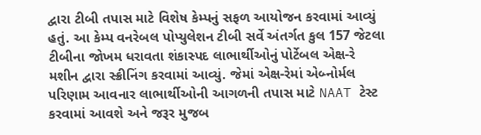દ્વારા ટીબી તપાસ માટે વિશેષ કેમ્પનું સફળ આયોજન કરવામાં આવ્યું હતું. આ કેમ્પ વનરેબલ પોપ્યુલેશન ટીબી સર્વે અંતર્ગત કુલ 157 જેટલા ટીબીના જોખમ ધરાવતા શંકાસ્પદ લાભાર્થીઓનું પોર્ટેબલ એક્ષ-રે મશીન દ્વારા સ્ક્રીનિંગ કરવામાં આવ્યું. જેમાં એક્ષ-રેમાં એબ્નોર્મલ પરિણામ આવનાર લાભાર્થીઓની આગળની તપાસ માટે NAAT ટેસ્ટ કરવામાં આવશે અને જરૂર મુજબ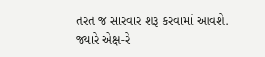તરત જ સારવાર શરૂ કરવામાં આવશે. જ્યારે એક્ષ-રે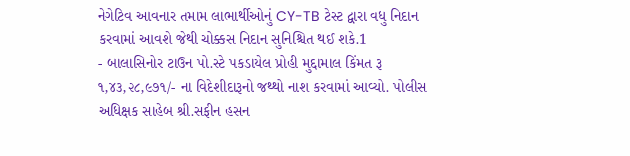નેગેટિવ આવનાર તમામ લાભાર્થીઓનું CY-TB ટેસ્ટ દ્વારા વધુ નિદાન કરવામાં આવશે જેથી ચોક્કસ નિદાન સુનિશ્ચિત થઈ શકે.1
- બાલાસિનોર ટાઉન પો.સ્ટે પકડાયેલ પ્રોહી મુદ્દામાલ કિંમત રૂ ૧,૪૩,૨૮,૯૭૧/- ના વિદેશીદારૂનો જથ્થો નાશ કરવામાં આવ્યો. પોલીસ અધિક્ષક સાહેબ શ્રી.સફીન હસન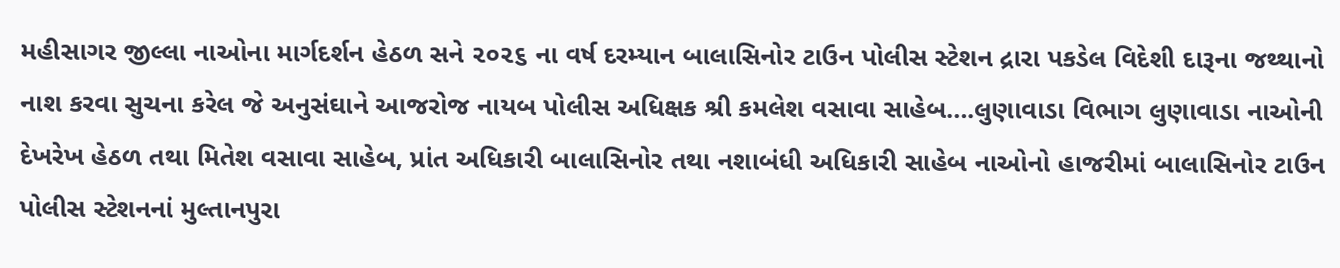મહીસાગર જીલ્લા નાઓના માર્ગદર્શન હેઠળ સને ૨૦૨૬ ના વર્ષ દરમ્યાન બાલાસિનોર ટાઉન પોલીસ સ્ટેશન દ્રારા પકડેલ વિદેશી દારૂના જથ્થાનો નાશ કરવા સુચના કરેલ જે અનુસંઘાને આજરોજ નાયબ પોલીસ અધિક્ષક શ્રી કમલેશ વસાવા સાહેબ….લુણાવાડા વિભાગ લુણાવાડા નાઓની દેખરેખ હેઠળ તથા મિતેશ વસાવા સાહેબ, પ્રાંત અધિકારી બાલાસિનોર તથા નશાબંધી અધિકારી સાહેબ નાઓનો હાજરીમાં બાલાસિનોર ટાઉન પોલીસ સ્ટેશનનાં મુલ્તાનપુરા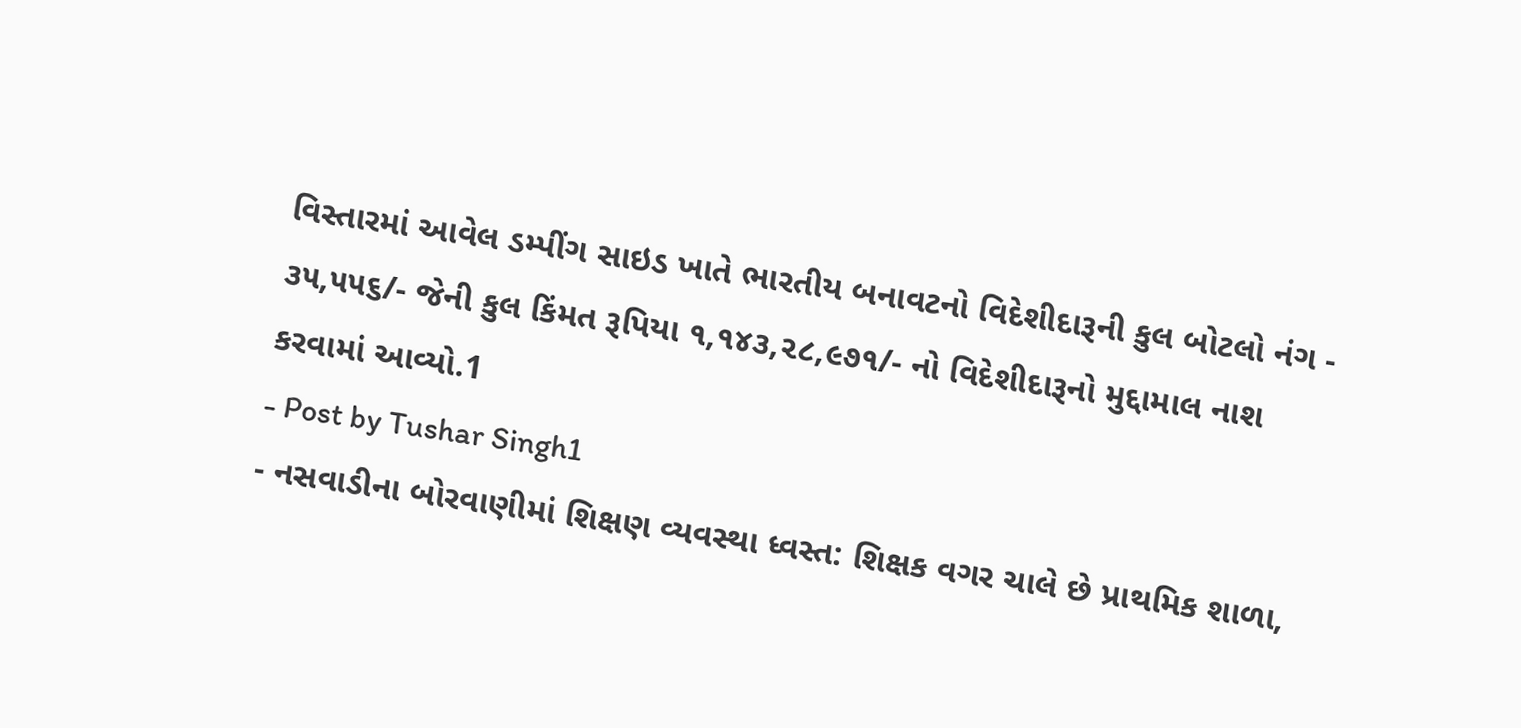વિસ્તારમાં આવેલ ડમ્પીંગ સાઇડ ખાતે ભારતીય બનાવટનો વિદેશીદારૂની કુલ બોટલો નંગ - ૩૫,૫૫૬/- જેની કુલ કિંમત રૂપિયા ૧,૧૪૩,૨૮,૯૭૧/- નો વિદેશીદારૂનો મુદ્દામાલ નાશ કરવામાં આવ્યો.1
- Post by Tushar Singh1
- નસવાડીના બોરવાણીમાં શિક્ષણ વ્યવસ્થા ધ્વસ્ત: શિક્ષક વગર ચાલે છે પ્રાથમિક શાળા,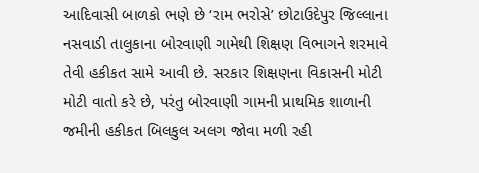આદિવાસી બાળકો ભણે છે ‘રામ ભરોસે’ છોટાઉદેપુર જિલ્લાના નસવાડી તાલુકાના બોરવાણી ગામેથી શિક્ષણ વિભાગને શરમાવે તેવી હકીકત સામે આવી છે. સરકાર શિક્ષણના વિકાસની મોટી મોટી વાતો કરે છે, પરંતુ બોરવાણી ગામની પ્રાથમિક શાળાની જમીની હકીકત બિલકુલ અલગ જોવા મળી રહી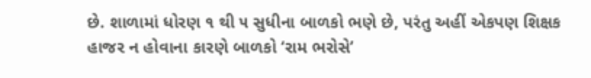છે. શાળામાં ધોરણ ૧ થી ૫ સુધીના બાળકો ભણે છે, પરંતુ અહીં એકપણ શિક્ષક હાજર ન હોવાના કારણે બાળકો ‘રામ ભરોસે’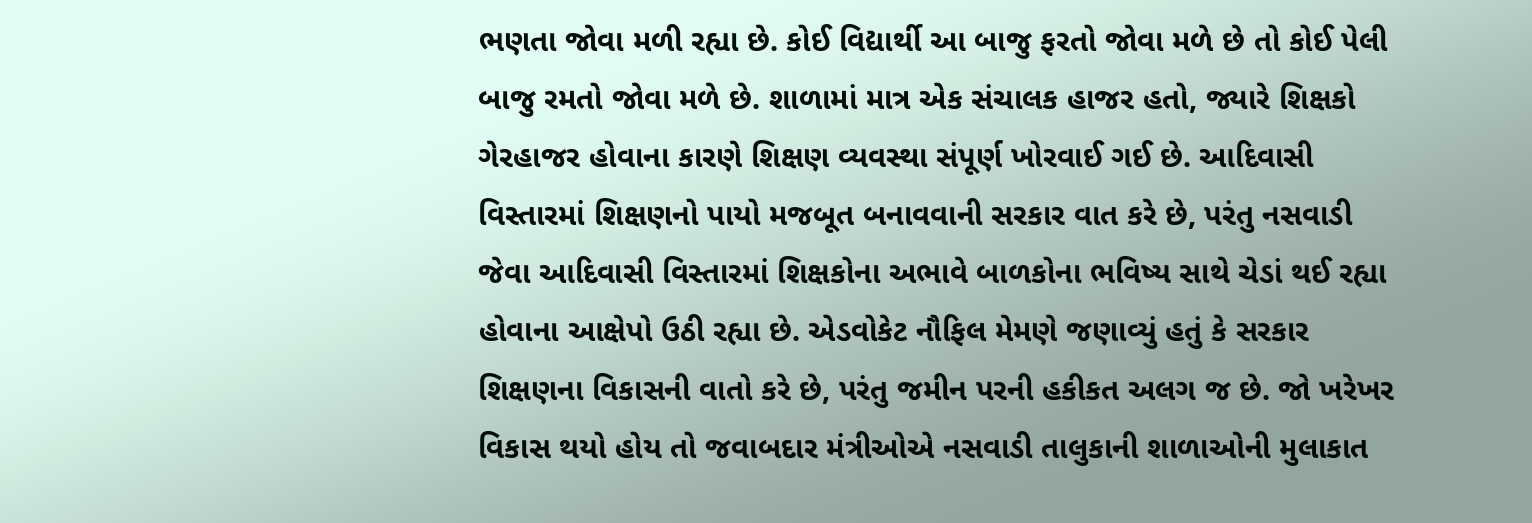ભણતા જોવા મળી રહ્યા છે. કોઈ વિદ્યાર્થી આ બાજુ ફરતો જોવા મળે છે તો કોઈ પેલી બાજુ રમતો જોવા મળે છે. શાળામાં માત્ર એક સંચાલક હાજર હતો, જ્યારે શિક્ષકો ગેરહાજર હોવાના કારણે શિક્ષણ વ્યવસ્થા સંપૂર્ણ ખોરવાઈ ગઈ છે. આદિવાસી વિસ્તારમાં શિક્ષણનો પાયો મજબૂત બનાવવાની સરકાર વાત કરે છે, પરંતુ નસવાડી જેવા આદિવાસી વિસ્તારમાં શિક્ષકોના અભાવે બાળકોના ભવિષ્ય સાથે ચેડાં થઈ રહ્યા હોવાના આક્ષેપો ઉઠી રહ્યા છે. એડવોકેટ નૌફિલ મેમણે જણાવ્યું હતું કે સરકાર શિક્ષણના વિકાસની વાતો કરે છે, પરંતુ જમીન પરની હકીકત અલગ જ છે. જો ખરેખર વિકાસ થયો હોય તો જવાબદાર મંત્રીઓએ નસવાડી તાલુકાની શાળાઓની મુલાકાત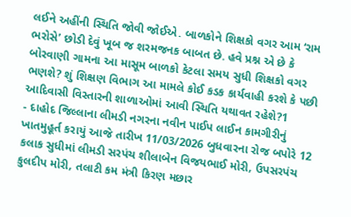લઈને અહીંની સ્થિતિ જોવી જોઈએ. બાળકોને શિક્ષકો વગર આમ ‘રામ ભરોસે’ છોડી દેવું ખૂબ જ શરમજનક બાબત છે. હવે પ્રશ્ન એ છે કે બોરવાણી ગામના આ માસૂમ બાળકો કેટલા સમય સુધી શિક્ષકો વગર ભણશે? શું શિક્ષણ વિભાગ આ મામલે કોઈ કડક કાર્યવાહી કરશે કે પછી આદિવાસી વિસ્તારની શાળાઓમાં આવી સ્થિતિ યથાવત રહેશે?1
- દાહોદ જિલ્લાના લીમડી નગરના નવીન પાઈપ લાઈન કામગીરીનું ખાતમુહૂર્ત કરાયું આજે તારીખ 11/03/2026 બુધવારના રોજ બપોરે 12 કલાક સુધીમાં લીમડી સરપંચ શીલાબેન વિજયભાઈ મોરી, ઉપસરપંચ કુલદીપ મોરી, તલાટી કમ મંત્રી કિરણ મછાર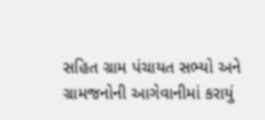સહિત ગ્રામ પંચાયત સભ્યો અને ગ્રામજનોની આગેવાનીમાં કરાયું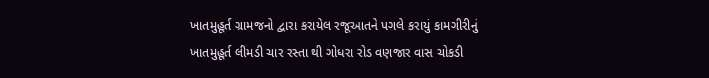ખાતમુહૂર્ત ગ્રામજનો દ્વારા કરાયેલ રજૂઆતને પગલે કરાયું કામગીરીનું ખાતમુહૂર્ત લીમડી ચાર રસ્તા થી ગોધરા રોડ વણજાર વાસ ચોકડી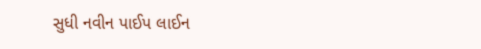સુધી નવીન પાઈપ લાઈન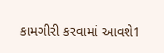કામગીરી કરવામાં આવશે1